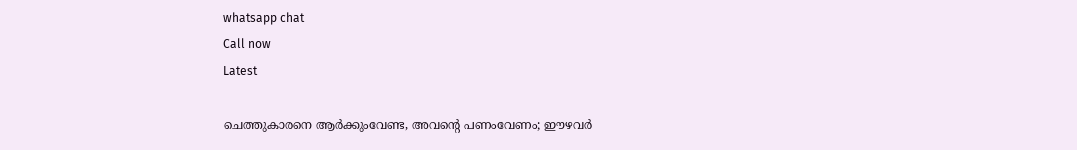whatsapp chat
Call now
Latest

ചെത്തുകാരനെ ആര്‍ക്കുംവേണ്ട, അവന്റെ പണംവേണം; ഈഴവര്‍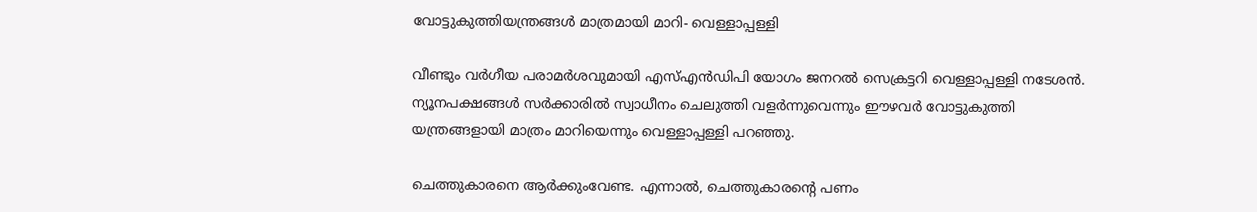വോട്ടുകുത്തിയന്ത്രങ്ങള്‍ മാത്രമായി മാറി- വെള്ളാപ്പള്ളി

വീണ്ടും വർഗീയ പരാമർശവുമായി എസ്‌എൻഡിപി യോഗം ജനറല്‍ സെക്രട്ടറി വെള്ളാപ്പള്ളി നടേശൻ. ന്യൂനപക്ഷങ്ങള്‍ സർക്കാരില്‍ സ്വാധീനം ചെലുത്തി വളർന്നുവെന്നും ഈഴവർ വോട്ടുകുത്തി യന്ത്രങ്ങളായി മാത്രം മാറിയെന്നും വെള്ളാപ്പള്ളി പറഞ്ഞു.

ചെത്തുകാരനെ ആർക്കുംവേണ്ട. എന്നാല്‍, ചെത്തുകാരന്റെ പണം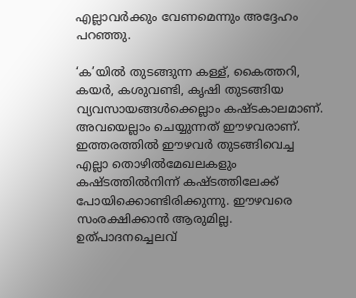എല്ലാവർക്കും വേണമെന്നും അദ്ദേഹം പറഞ്ഞു.

‘ക’യില്‍ തുടങ്ങുന്ന കള്ള്, കൈത്തറി, കയർ, കശുവണ്ടി, കൃഷി തുടങ്ങിയ വ്യവസായങ്ങള്‍ക്കെല്ലാം കഷ്ടകാലമാണ്. അവയെല്ലാം ചെയ്യുന്നത് ഈഴവരാണ്. ഇത്തരത്തില്‍ ഈഴവർ തുടങ്ങിവെച്ച എല്ലാ തൊഴില്‍മേഖലകളും കഷ്ടത്തില്‍നിന്ന് കഷ്ടത്തിലേക്ക് പോയിക്കൊണ്ടിരിക്കുന്നു. ഈഴവരെ സംരക്ഷിക്കാൻ ആരുമില്ല. ഉത്പാദനച്ചെലവ്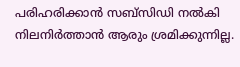പരിഹരിക്കാൻ സബ്സിഡി നല്‍കി നിലനിർത്താൻ ആരും ശ്രമിക്കുന്നില്ല.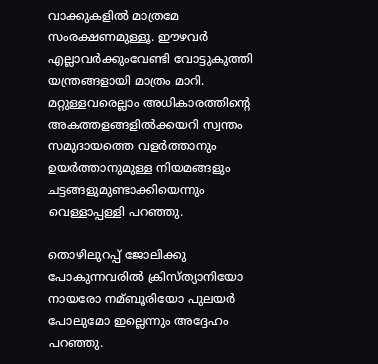വാക്കുകളില്‍ മാത്രമേ സംരക്ഷണമുള്ളൂ. ഈഴവർ എല്ലാവർക്കുംവേണ്ടി വോട്ടുകുത്തി യന്ത്രങ്ങളായി മാത്രം മാറി. മറ്റുള്ളവരെല്ലാം അധികാരത്തിന്റെ അകത്തളങ്ങളില്‍ക്കയറി സ്വന്തം സമുദായത്തെ വളർത്താനും ഉയർത്താനുമുള്ള നിയമങ്ങളും ചട്ടങ്ങളുമുണ്ടാക്കിയെന്നും വെള്ളാപ്പള്ളി പറഞ്ഞു.

തൊഴിലുറപ്പ് ജോലിക്കു പോകുന്നവരില്‍ ക്രിസ്ത്യാനിയോ നായരോ നമ്ബൂരിയോ പുലയർ പോലുമോ ഇല്ലെന്നും അദ്ദേഹം പറഞ്ഞു.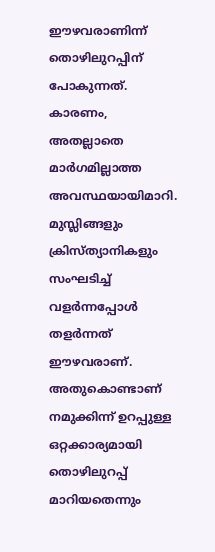ഈഴവരാണിന്ന് തൊഴിലുറപ്പിന് പോകുന്നത്. കാരണം, അതല്ലാതെ മാർഗമില്ലാത്ത അവസ്ഥയായിമാറി. മുസ്ലിങ്ങളും ക്രിസ്ത്യാനികളും സംഘടിച്ച്‌ വളർന്നപ്പോള്‍ തളർന്നത് ഈഴവരാണ്. അതുകൊണ്ടാണ് നമുക്കിന്ന് ഉറപ്പുള്ള ഒറ്റക്കാര്യമായി തൊഴിലുറപ്പ് മാറിയതെന്നും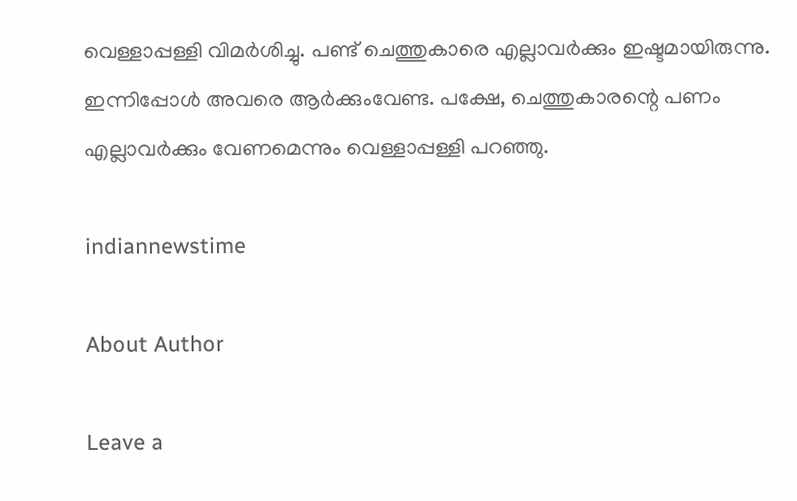വെള്ളാപ്പള്ളി വിമർശിച്ചു. പണ്ട് ചെത്തുകാരെ എല്ലാവർക്കും ഇഷ്ടമായിരുന്നു. ഇന്നിപ്പോള്‍ അവരെ ആർക്കുംവേണ്ട. പക്ഷേ, ചെത്തുകാരന്റെ പണം എല്ലാവർക്കും വേണമെന്നും വെള്ളാപ്പള്ളി പറഞ്ഞു.

indiannewstime

About Author

Leave a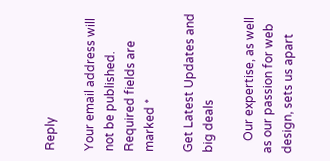Reply

Your email address will not be published. Required fields are marked *

Get Latest Updates and big deals

    Our expertise, as well as our passion for web design, sets us apart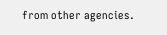from other agencies.